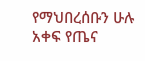የማህበረሰቡን ሁሉ አቀፍ የጤና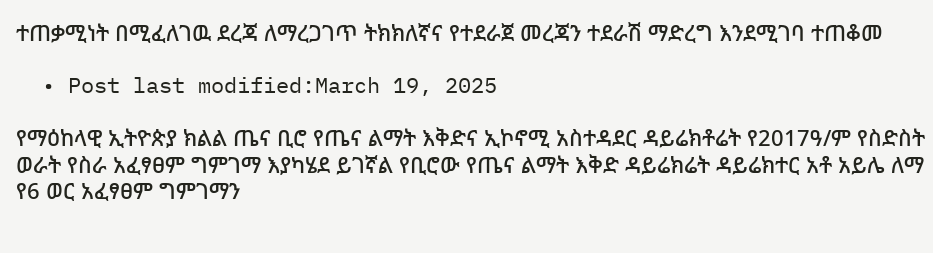ተጠቃሚነት በሚፈለገዉ ደረጃ ለማረጋገጥ ትክክለኛና የተደራጀ መረጃን ተደራሽ ማድረግ እንደሚገባ ተጠቆመ

  • Post last modified:March 19, 2025

የማዕከላዊ ኢትዮጵያ ክልል ጤና ቢሮ የጤና ልማት እቅድና ኢኮኖሚ አስተዳደር ዳይሬክቶሬት የ2017ዓ/ም የስድስት ወራት የስራ አፈፃፀም ግምገማ እያካሄደ ይገኛል የቢሮው የጤና ልማት እቅድ ዳይሬክሬት ዳይሬክተር አቶ አይሌ ለማ የ6 ወር አፈፃፀም ግምገማን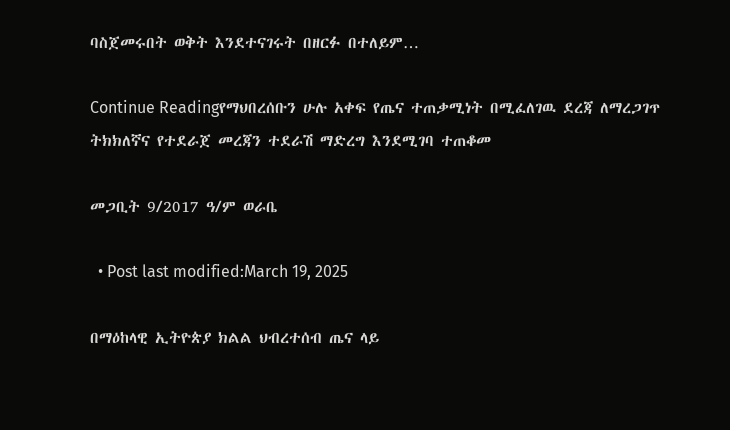ባስጀመሩበት ወቅት እንደተናገሩት በዘርፉ በተለይም…

Continue Readingየማህበረሰቡን ሁሉ አቀፍ የጤና ተጠቃሚነት በሚፈለገዉ ደረጃ ለማረጋገጥ ትክክለኛና የተደራጀ መረጃን ተደራሽ ማድረግ እንደሚገባ ተጠቆመ

መጋቢት 9/2017 ዓ/ም ወራቤ

  • Post last modified:March 19, 2025

በማዕከላዊ ኢትዮጵያ ክልል ህብረተሰብ ጤና ላይ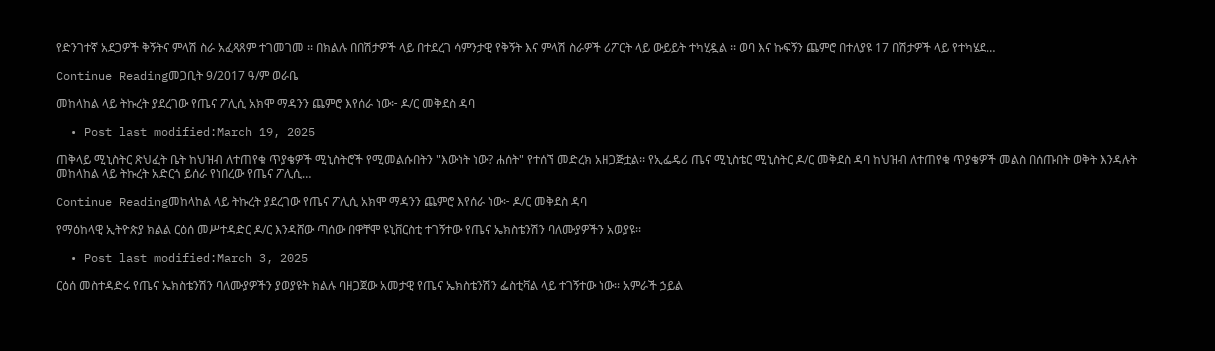የድንገተኛ አደጋዎች ቅኝትና ምላሽ ስራ አፈጻጸም ተገመገመ ፡፡ በክልሉ በበሽታዎች ላይ በተደረገ ሳምንታዊ የቅኝት እና ምላሽ ስራዎች ሪፖርት ላይ ውይይት ተካሂዷል ፡፡ ወባ እና ኩፍኝን ጨምሮ በተለያዩ 17 በሽታዎች ላይ የተካሄደ…

Continue Readingመጋቢት 9/2017 ዓ/ም ወራቤ

መከላከል ላይ ትኩረት ያደረገው የጤና ፖሊሲ አክሞ ማዳንን ጨምሮ እየሰራ ነው፦ ዶ/ር መቅደስ ዳባ

  • Post last modified:March 19, 2025

ጠቅላይ ሚኒስትር ጽህፈት ቤት ከህዝብ ለተጠየቁ ጥያቄዎች ሚኒስትሮች የሚመልሱበትን "እውነት ነው? ሐሰት" የተሰኘ መድረክ አዘጋጅቷል፡፡ የኢፌዴሪ ጤና ሚኒስቴር ሚኒስትር ዶ/ር መቅደስ ዳባ ከህዝብ ለተጠየቁ ጥያቄዎች መልስ በሰጡበት ወቅት እንዳሉት መከላከል ላይ ትኩረት አድርጎ ይሰራ የነበረው የጤና ፖሊሲ…

Continue Readingመከላከል ላይ ትኩረት ያደረገው የጤና ፖሊሲ አክሞ ማዳንን ጨምሮ እየሰራ ነው፦ ዶ/ር መቅደስ ዳባ

የማዕከላዊ ኢትዮጵያ ክልል ርዕሰ መሥተዳድር ዶ/ር እንዳሸው ጣሰው በዋቸሞ ዩኒቨርስቲ ተገኝተው የጤና ኤክስቴንሽን ባለሙያዎችን አወያዩ፡፡

  • Post last modified:March 3, 2025

ርዕሰ መስተዳድሩ የጤና ኤክስቴንሽን ባለሙያዎችን ያወያዩት ክልሉ ባዘጋጀው አመታዊ የጤና ኤክስቴንሽን ፌስቲቫል ላይ ተገኝተው ነው፡፡ አምራች ኃይል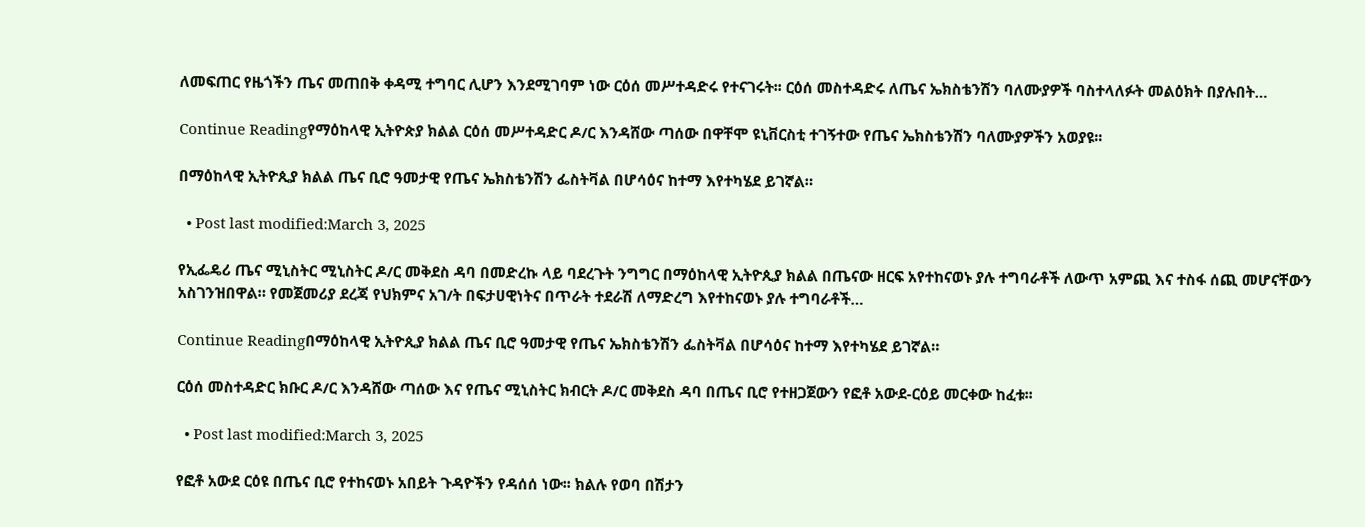ለመፍጠር የዜጎችን ጤና መጠበቅ ቀዳሚ ተግባር ሊሆን እንደሚገባም ነው ርዕሰ መሥተዳድሩ የተናገሩት፡፡ ርዕሰ መስተዳድሩ ለጤና ኤክስቴንሽን ባለሙያዎች ባስተላለፉት መልዕክት በያሉበት…

Continue Readingየማዕከላዊ ኢትዮጵያ ክልል ርዕሰ መሥተዳድር ዶ/ር እንዳሸው ጣሰው በዋቸሞ ዩኒቨርስቲ ተገኝተው የጤና ኤክስቴንሽን ባለሙያዎችን አወያዩ፡፡

በማዕከላዊ ኢትዮጲያ ክልል ጤና ቢሮ ዓመታዊ የጤና ኤክስቴንሽን ፌስትቫል በሆሳዕና ከተማ እየተካሄደ ይገኛል።

  • Post last modified:March 3, 2025

የኢፌዴሪ ጤና ሚኒስትር ሚኒስትር ዶ/ር መቅደስ ዳባ በመድረኩ ላይ ባደረጉት ንግግር በማዕከላዊ ኢትዮጲያ ክልል በጤናው ዘርፍ አየተከናወኑ ያሉ ተግባራቶች ለውጥ አምጪ እና ተስፋ ሰጪ መሆናቸውን አስገንዝበዋል። የመጀመሪያ ደረጃ የህክምና አገ/ት በፍታሀዊነትና በጥራት ተደራሽ ለማድረግ እየተከናወኑ ያሉ ተግባራቶች…

Continue Readingበማዕከላዊ ኢትዮጲያ ክልል ጤና ቢሮ ዓመታዊ የጤና ኤክስቴንሽን ፌስትቫል በሆሳዕና ከተማ እየተካሄደ ይገኛል።

ርዕሰ መስተዳድር ክቡር ዶ/ር እንዳሸው ጣሰው እና የጤና ሚኒስትር ክብርት ዶ/ር መቅደስ ዳባ በጤና ቢሮ የተዘጋጀውን የፎቶ አውደ-ርዕይ መርቀው ከፈቱ፡፡

  • Post last modified:March 3, 2025

የፎቶ አውደ ርዕዩ በጤና ቢሮ የተከናወኑ አበይት ጉዳዮችን የዳሰሰ ነው፡፡ ክልሉ የወባ በሽታን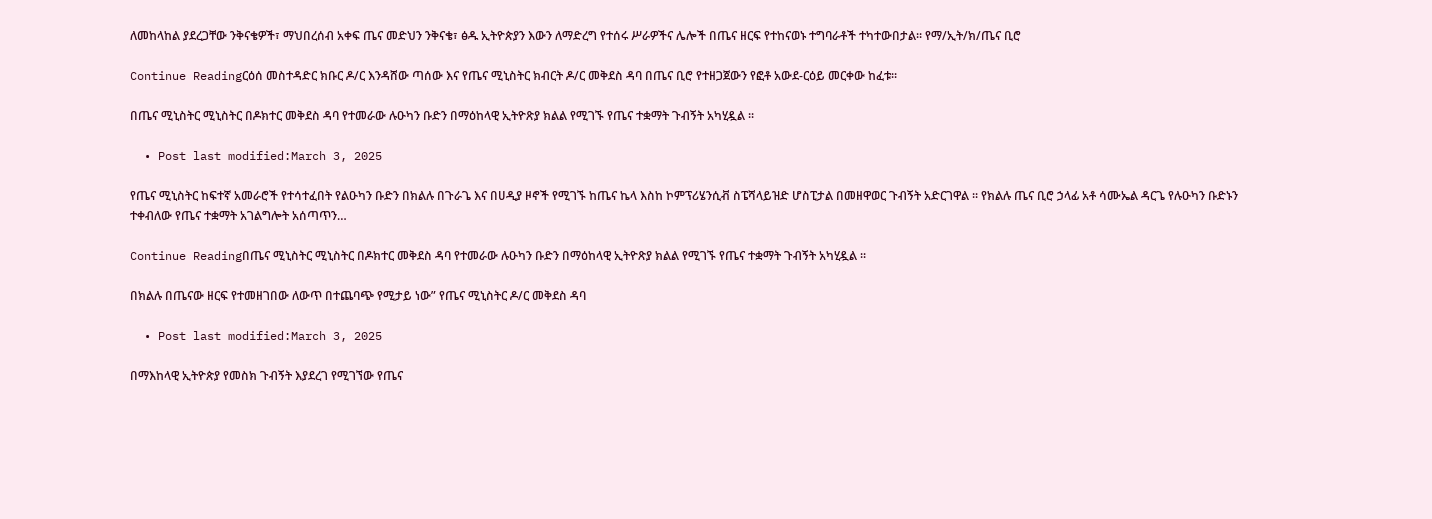ለመከላከል ያደረጋቸው ንቅናቄዎች፣ ማህበረሰብ አቀፍ ጤና መድህን ንቅናቄ፣ ፅዱ ኢትዮጵያን እውን ለማድረግ የተሰሩ ሥራዎችና ሌሎች በጤና ዘርፍ የተከናወኑ ተግባራቶች ተካተውበታል፡፡ የማ/ኢት/ክ/ጤና ቢሮ

Continue Readingርዕሰ መስተዳድር ክቡር ዶ/ር እንዳሸው ጣሰው እና የጤና ሚኒስትር ክብርት ዶ/ር መቅደስ ዳባ በጤና ቢሮ የተዘጋጀውን የፎቶ አውደ-ርዕይ መርቀው ከፈቱ፡፡

በጤና ሚኒስትር ሚኒስትር በዶክተር መቅደስ ዳባ የተመራው ሉዑካን ቡድን በማዕከላዊ ኢትዮጽያ ክልል የሚገኙ የጤና ተቋማት ጉብኝት አካሂዷል ፡፡

  • Post last modified:March 3, 2025

የጤና ሚኒስትር ከፍተኛ አመራሮች የተሳተፈበት የልዑካን ቡድን በክልሉ በጉራጌ እና በሀዲያ ዞኖች የሚገኙ ከጤና ኬላ እስከ ኮምፕሪሄንሲቭ ስፔሻላይዝድ ሆስፒታል በመዘዋወር ጉብኝት አድርገዋል ፡፡ የክልሉ ጤና ቢሮ ኃላፊ አቶ ሳሙኤል ዳርጌ የሉዑካን ቡድኑን ተቀብለው የጤና ተቋማት አገልግሎት አሰጣጥን…

Continue Readingበጤና ሚኒስትር ሚኒስትር በዶክተር መቅደስ ዳባ የተመራው ሉዑካን ቡድን በማዕከላዊ ኢትዮጽያ ክልል የሚገኙ የጤና ተቋማት ጉብኝት አካሂዷል ፡፡

በክልሉ በጤናው ዘርፍ የተመዘገበው ለውጥ በተጨባጭ የሚታይ ነው” የጤና ሚኒስትር ዶ/ር መቅደስ ዳባ

  • Post last modified:March 3, 2025

በማእከላዊ ኢትዮጵያ የመስክ ጉብኝት እያደረገ የሚገኘው የጤና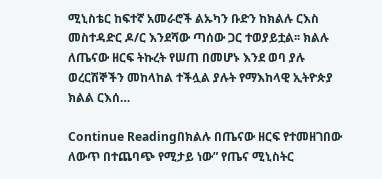ሚኒስቴር ከፍተኛ አመራሮች ልኡካን ቡድን ከክልሉ ርእስ መስተዳድር ዶ/ር እንደሻው ጣሰው ጋር ተወያይቷል፡፡ ክልሉ ለጤናው ዘርፍ ትኩረት የሠጠ በመሆኑ እንደ ወባ ያሉ ወረርሽኞችን መከላከል ተችሏል ያሉት የማእከላዊ ኢትዮጵያ ክልል ርእሰ…

Continue Readingበክልሉ በጤናው ዘርፍ የተመዘገበው ለውጥ በተጨባጭ የሚታይ ነው” የጤና ሚኒስትር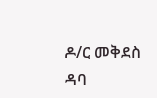ዶ/ር መቅደስ ዳባ